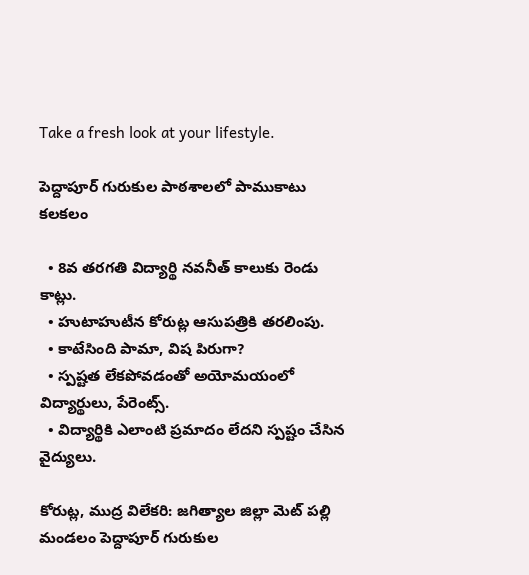Take a fresh look at your lifestyle.

పెద్దాపూర్ గురుకుల పాఠశాలలో పాముకాటు కలకలం

  • 8వ తరగతి విద్యార్థి నవనీత్ కాలుకు రెండు కాట్లు.
  • హుటాహుటీన కోరుట్ల ఆసుపత్రికి తరలింపు.
  • కాటేసింది పామా, విష పిరుగా?
  • స్పష్టత లేకపోవడంతో అయోమయంలో విద్యార్థులు, పేరెంట్స్.
  • విద్యార్థికి ఎలాంటి ప్రమాదం లేదని స్పష్టం చేసిన వైద్యులు.

కోరుట్ల, ముద్ర విలేకరి: జగిత్యాల జిల్లా మెట్ పల్లి మండలం పెద్దాపూర్ గురుకుల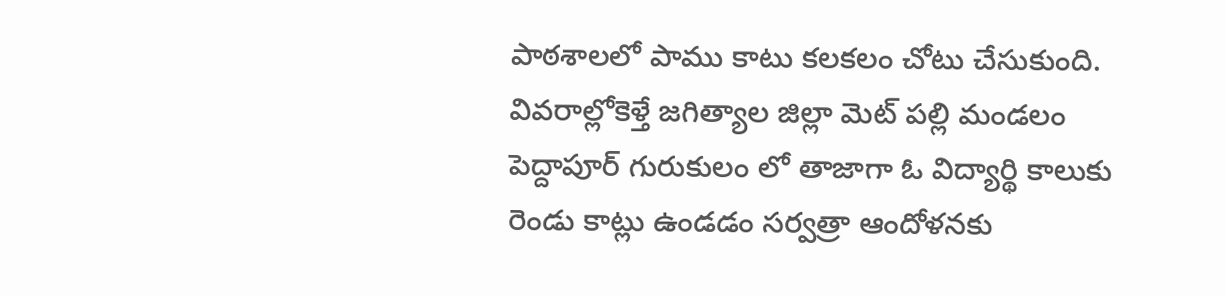పాఠశాలలో పాము కాటు కలకలం చోటు చేసుకుంది. వివరాల్లోకెళ్తే జగిత్యాల జిల్లా మెట్ పల్లి మండలం పెద్దాపూర్ గురుకులం లో తాజాగా ఓ విద్యార్థి కాలుకు రెండు కాట్లు ఉండడం సర్వత్రా ఆందోళనకు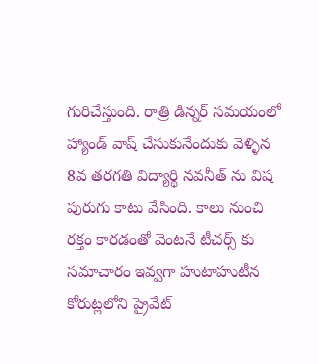గురిచేస్తుంది. రాత్రి డిన్నర్ సమయంలో హ్యాండ్ వాష్ చేసుకునేందుకు వెళ్ళిన 8వ తరగతి విద్యార్థి నవనీత్ ను విష పురుగు కాటు వేసింది. కాలు నుంచి రక్తం కారడంతో వెంటనే టీచర్స్ కు సమాచారం ఇవ్వగా హుటాహుటీన కోరుట్లలోని ప్రైవేట్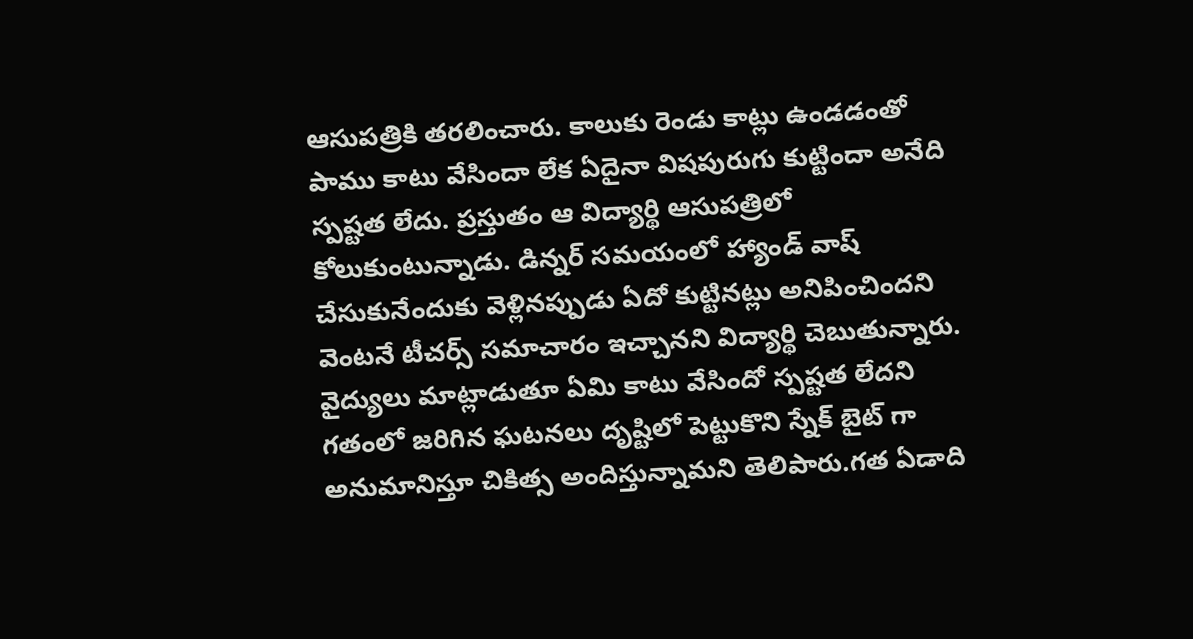ఆసుపత్రికి తరలించారు. కాలుకు రెండు కాట్లు ఉండడంతో పాము కాటు వేసిందా లేక ఏదైనా విషపురుగు కుట్టిందా అనేది స్పష్టత లేదు. ప్రస్తుతం ఆ విద్యార్థి ఆసుపత్రిలో కోలుకుంటున్నాడు. డిన్నర్ సమయంలో హ్యాండ్ వాష్ చేసుకునేందుకు వెళ్లినప్పుడు ఏదో కుట్టినట్లు అనిపించిందని వెంటనే టీచర్స్ సమాచారం ఇచ్చానని విద్యార్థి చెబుతున్నారు. వైద్యులు మాట్లాడుతూ ఏమి కాటు వేసిందో స్పష్టత లేదని గతంలో జరిగిన ఘటనలు దృష్టిలో పెట్టుకొని స్నేక్ బైట్ గా అనుమానిస్తూ చికిత్స అందిస్తున్నామని తెలిపారు.గత ఏడాది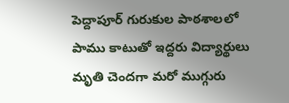పెద్దాపూర్ గురుకుల పాఠశాలలో పాము కాటుతో ఇద్దరు విద్యార్థులు మృతి చెందగా మరో ముగ్గురు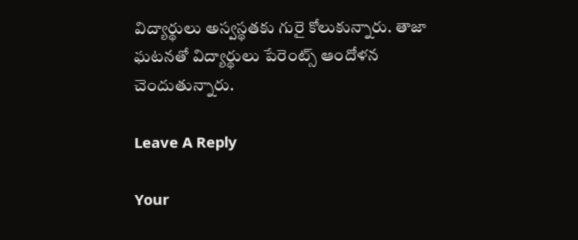విద్యార్థులు అస్వస్థతకు గురై కోలుకున్నారు. తాజా ఘటనతో విద్యార్థులు పేరెంట్స్ ఆందోళన చెందుతున్నారు.

Leave A Reply

Your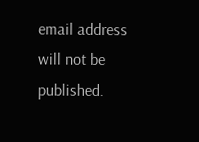email address will not be published.